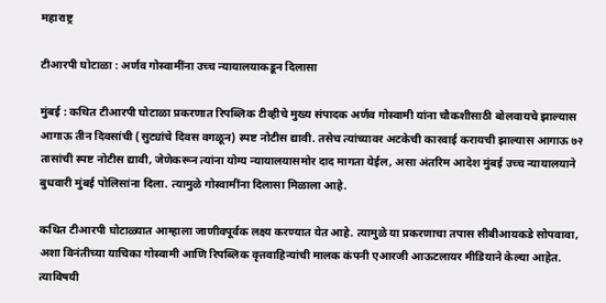महाराष्ट्र

टीआरपी घोटाळा : अर्णव गोस्वामींना उच्च न्यायालयाकडून दिलासा

मुंबई : कथित टीआरपी घोटाळा प्रकरणात रिपब्लिक टीव्हीचे मुख्य संपादक अर्णव गोस्वामी यांना चौकशीसाठी बोलवायचे झाल्यास आगाऊ तीन दिवसांची (सुट्यांचे दिवस वगळून) स्पष्ट नोटीस द्यावी. तसेच त्यांच्यावर अटकेची कारवाई करायची झाल्यास आगाऊ ७२ तासांची स्पष्ट नोटीस द्यावी, जेणेकरून त्यांना योग्य न्यायालयासमोर दाद मागता येईल, असा अंतरिम आदेश मुंबई उच्च न्यायालयाने बुधवारी मुंबई पोलिसांना दिला. त्यामुळे गोस्वामींना दिलासा मिळाला आहे.

कथित टीआरपी घोटाळ्यात आम्हाला जाणीवपूर्वक लक्ष्य करण्यात येत आहे. त्यामुळे या प्रकरणाचा तपास सीबीआयकडे सोपवावा, अशा विनंतीच्या याचिका गोस्वामी आणि रिपब्लिक वृत्तवाहिन्यांची मालक कंपनी एआरजी आऊटलायर मीडियाने केल्या आहेत. त्याविषयी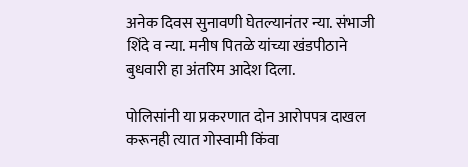अनेक दिवस सुनावणी घेतल्यानंतर न्या. संभाजी शिंदे व न्या. मनीष पितळे यांच्या खंडपीठाने बुधवारी हा अंतरिम आदेश दिला.

पोलिसांनी या प्रकरणात दोन आरोपपत्र दाखल करूनही त्यात गोस्वामी किंवा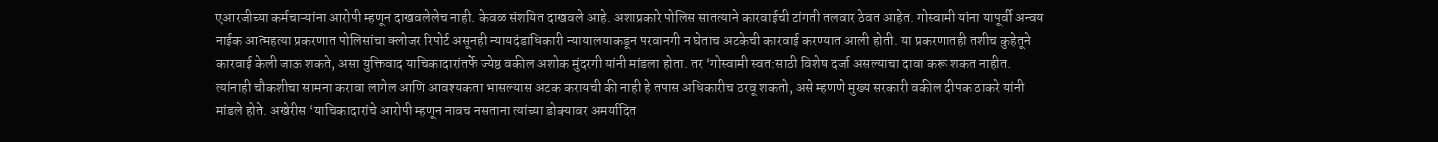एआरजीच्या कर्मचाऱ्यांना आरोपी म्हणून दाखवलेलेच नाही. केवळ संशयित दाखवले आहे. अशाप्रकारे पोलिस सातत्याने कारवाईची टांगती तलवार ठेवत आहेत. गोस्वामी यांना यापूर्वी अन्वय नाईक आत्महत्या प्रकरणात पोलिसांचा क्लोजर रिपोर्ट असूनही न्यायदंडाधिकारी न्यायालयाकडून परवानगी न घेताच अटकेची कारवाई करण्यात आली होती. या प्रकरणातही तशीच कुहेतूने कारवाई केली जाऊ शकते, असा युक्तिवाद याचिकादारांतर्फे ज्येष्ठ वकील अशोक मुंदरगी यांनी मांडला होता. तर ‘गोस्वामी स्वत:साठी विशेष दर्जा असल्याचा दावा करू शकत नाहीत. त्यांनाही चौकशीचा सामना करावा लागेल आणि आवश्यकता भासल्यास अटक करायची की नाही हे तपास अधिकारीच ठरवू शकतो, असे म्हणणे मुख्य सरकारी वकील दीपक ठाकरे यांनी मांडले होते. अखेरीस ‘याचिकादारांचे आरोपी म्हणून नावच नसताना त्यांच्या डोक्यावर अमर्यादित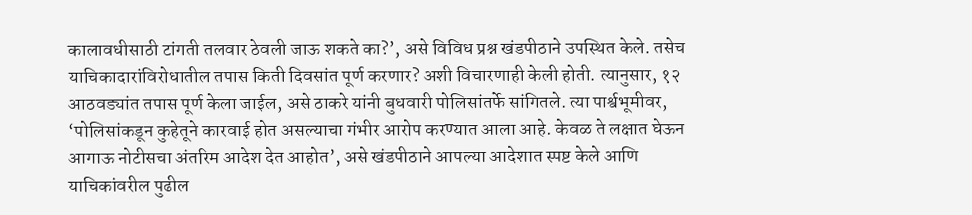कालावधीसाठी टांगती तलवार ठेवली जाऊ शकते का?’, असे विविध प्रश्न खंडपीठाने उपस्थित केले. तसेच याचिकादारांविरोधातील तपास किती दिवसांत पूर्ण करणार? अशी विचारणाही केली होती. त्यानुसार, १२ आठवड्यांत तपास पूर्ण केला जाईल, असे ठाकरे यांनी बुधवारी पोलिसांतर्फे सांगितले. त्या पार्श्वभूमीवर, ‘पोलिसांकडून कुहेतूने कारवाई होत असल्याचा गंभीर आरोप करण्यात आला आहे. केवळ ते लक्षात घेऊन आगाऊ नोटीसचा अंतरिम आदेश देत आहोत’, असे खंडपीठाने आपल्या आदेशात स्पष्ट केले आणि याचिकांवरील पुढील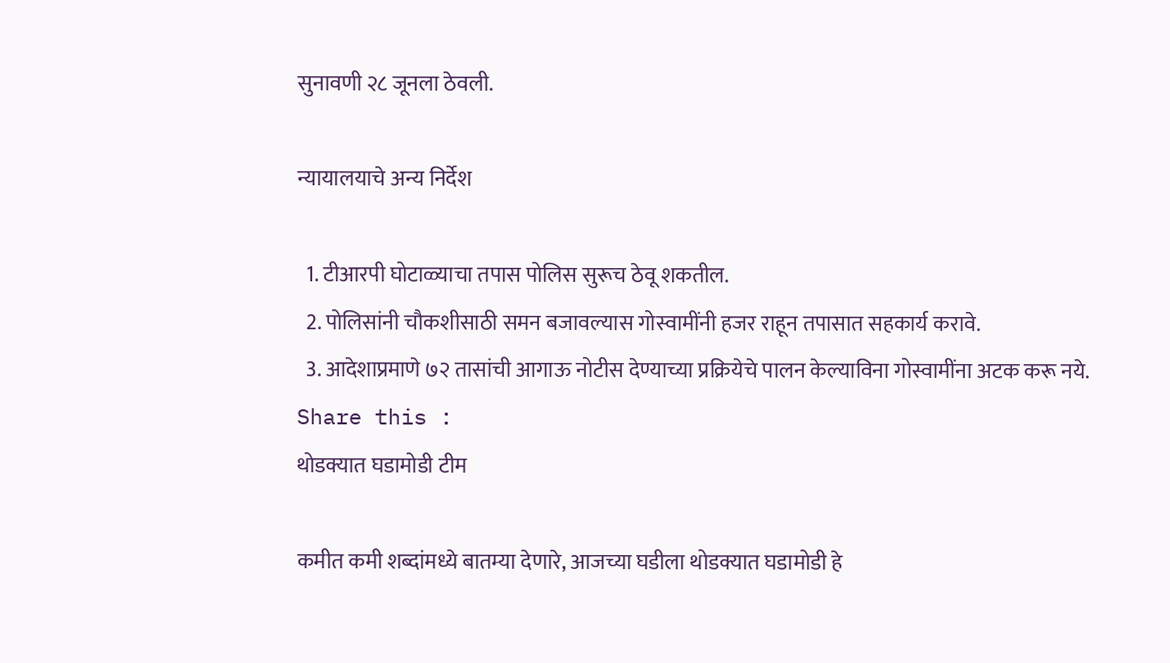सुनावणी २८ जूनला ठेवली.

न्यायालयाचे अन्य निर्देश

  1. टीआरपी घोटाळ्याचा तपास पोलिस सुरूच ठेवू शकतील.
  2. पोलिसांनी चौकशीसाठी समन बजावल्यास गोस्वामींनी हजर राहून तपासात सहकार्य करावे.
  3. आदेशाप्रमाणे ७२ तासांची आगाऊ नोटीस देण्याच्या प्रक्रियेचे पालन केल्याविना गोस्वामींना अटक करू नये.
Share this :
थोडक्यात घडामोडी टीम

कमीत कमी शब्दांमध्ये बातम्या देणारे, आजच्या घडीला थोडक्यात घडामोडी हे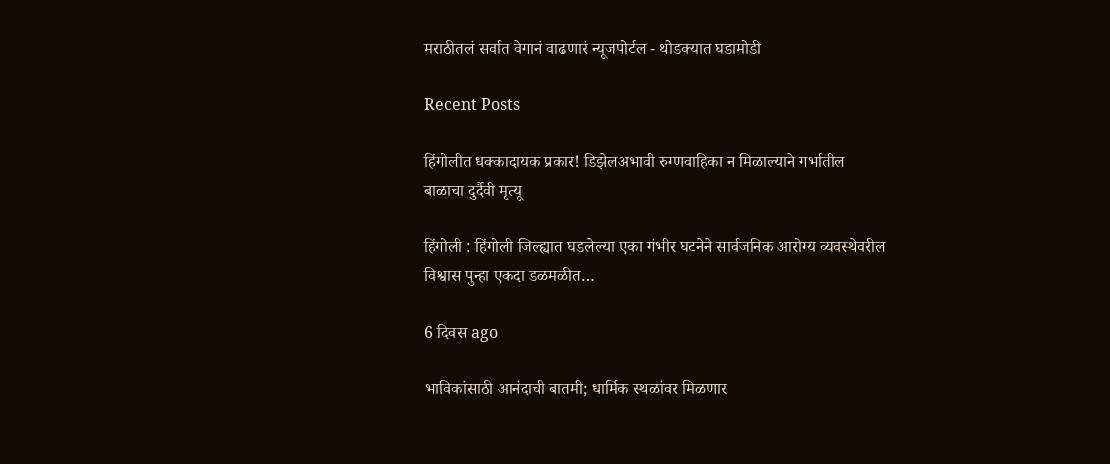मराठीतलं सर्वात वेगानं वाढणारं न्यूजपोर्टल - थोडक्यात घडामोडी

Recent Posts

हिंगोलीत धक्कादायक प्रकार! डिझेलअभावी रुग्णवाहिका न मिळाल्याने गर्भातील बाळाचा दुर्दैवी मृत्यू

हिंगोली : हिंगोली जिल्ह्यात घडलेल्या एका गंभीर घटनेने सार्वजनिक आरोग्य व्यवस्थेवरील विश्वास पुन्हा एकदा डळमळीत…

6 दिवस ago

भाविकांसाठी आनंदाची बातमी; धार्मिक स्थळांवर मिळणार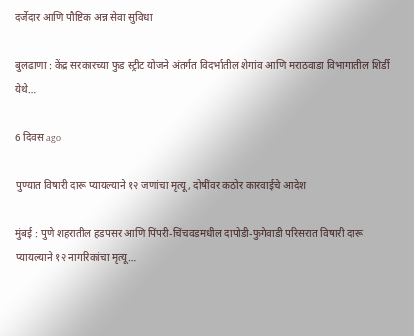दर्जेदार आणि पौष्टिक अन्न सेवा सुविधा

बुलढाणा : केंद्र सरकारच्या फुड स्ट्रीट योजने अंतर्गत विदर्भातील शेगांव आणि मराठवाडा विभागातील शिर्डी येथे…

6 दिवस ago

पुण्यात विषारी दारू प्यायल्याने १२ जणांचा मृत्यू, दोषींवर कठोर कारवाईचे आदेश

मुंबई : पुणे शहरातील हडपसर आणि पिंपरी-चिंचवडमधील दापोडी-फुगेवाडी परिसरात विषारी दारू प्यायल्याने १२ नागरिकांचा मृत्यू…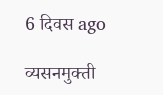6 दिवस ago

व्यसनमुक्ती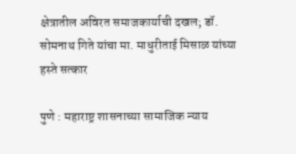क्षेत्रातील अविरत समाजकार्याची दखल; डॉ. सोमनाथ गिते यांचा मा. माधुरीताई मिसाळ यांच्या हस्ते सत्कार

पुणे : महाराष्ट्र शासनाच्या सामाजिक न्याय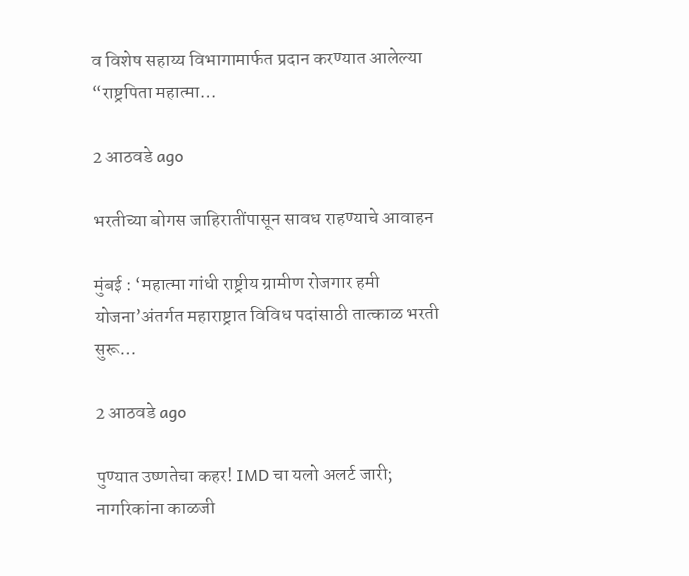व विशेष सहाय्य विभागामार्फत प्रदान करण्यात आलेल्या “राष्ट्रपिता महात्मा…

2 आठवडे ago

भरतीच्या बोगस जाहिरातींपासून सावध राहण्याचे आवाहन

मुंबई : ‘महात्मा गांधी राष्ट्रीय ग्रामीण रोजगार हमी योजना’अंतर्गत महाराष्ट्रात विविध पदांसाठी तात्काळ भरती सुरू…

2 आठवडे ago

पुण्यात उष्णतेचा कहर! IMD चा यलो अलर्ट जारी; नागरिकांना काळजी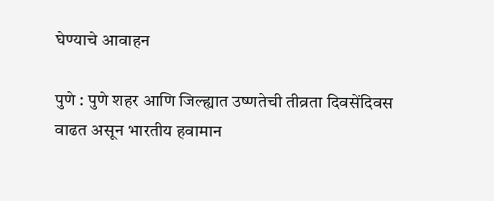घेण्याचे आवाहन

पुणे : पुणे शहर आणि जिल्ह्यात उष्णतेची तीव्रता दिवसेंदिवस वाढत असून भारतीय हवामान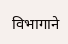विभागाने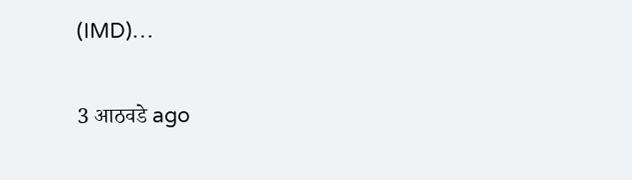(IMD)…

3 आठवडे ago